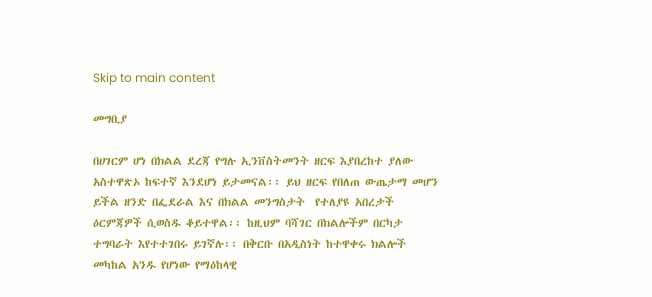Skip to main content

መግቢያ

በሀገርም ሆነ በክልል ደረጃ የግሉ ኢንቨስትመንት ዘርፍ እያበረከተ ያለው አስተዋጽኦ ከፍተኛ እንደሆነ ይታመናል፡፡ ይህ ዘርፍ የበለጠ ውጤታማ መሆን ይችል ዘንድ በፌደራል እና በክልል መንግስታት  የተለያዩ አበረታች ዕርምጃዎች ሲወስዱ ቆይተዋል፡፡ ከዚህም ባሻገር በክልሎችም በርካታ ተግባራት እየተተገበሩ ይገኛሉ፡፡ በቅርቡ በአዲስነት ከተዋቀሩ ክልሎች መካከል አንዱ የሆነው የማዕከላዊ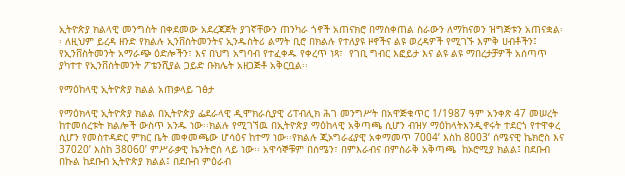ኢትዮጵያ ክልላዊ መንግስት በቀደመው አደረጃጀት ያገኛቸውን ጠንካራ ጎኖች አጠናክሮ በማስቀጠል ስራውን ለማከናወን ዝግጅቱን አጠናቋል፡፡ ለዚህም ይረዳ ዘንድ የክልሉ ኢንቨስትመንትና ኢንዱስትሪ ልማት ቢሮ በክልሉ የተለያዩ ዞኖችና ልዩ ወረዳዎች የሚገኙ እምቅ ሀብቶችን፤ የኢንቨስትመንት አማራጭ ዕድሎችን፣ እና በህግ አግባብ የተፈቀዱ የቀረጥ ነጻ፣  የገቢ ግብር እፎይታ እና ልዩ ልዩ ማበረታቻዎች አሰጣጥ ያካተተ የኢንቨስትመንት ፖቴንሺያል ጋይድ ቡክሌት አዘጋጅቶ አቅርቧል፡፡

የማዕከላዊ ኢትዮጵያ ክልል አጠቃላይ ገፅታ

የማዕክላዊ ኢትዮጵያ ክልል በኢትዮጵያ ፌደራላዊ ዲሞክራሲያዊ ሪፐብሊክ ሕገ መንግሥት በአዋጅቁጥር 1/1987 ዓም አንቀጽ 47 መሠረት ከተመሰረቱት ክልሎች ውስጥ አንዱ ነው፡፡ክልሉ የሚገኘዉ በኢትዮጵያ ማዕከላዊ አቅጣጫ ሲሆን ብዝሃ ማዕከላትእንዲኖሩት ተደርጎ የተዋቀረ ሲሆን የመስተዳድር ምክር ቤት መቀመጫው ሆሳዕና ከተማ ነው፡፡የክልሉ ጂኦግራፊያዊ አቀማመጥ 7004’ እስከ 8003’ ሰሜናዊ ኬክሮስ እና 37020’ እስከ 38060’ ምሥራቃዊ ኬንትሮሰ ላይ ነው፡፡ አዋሳኞቹም በሰሜን፣ በምእራብና በምስራቅ አቅጣጫ  ከኦሮሚያ ክልል፤ በደቡብ በኩል ከደቡብ ኢትዮጵያ ክልል፤ በደቡብ ምዕራብ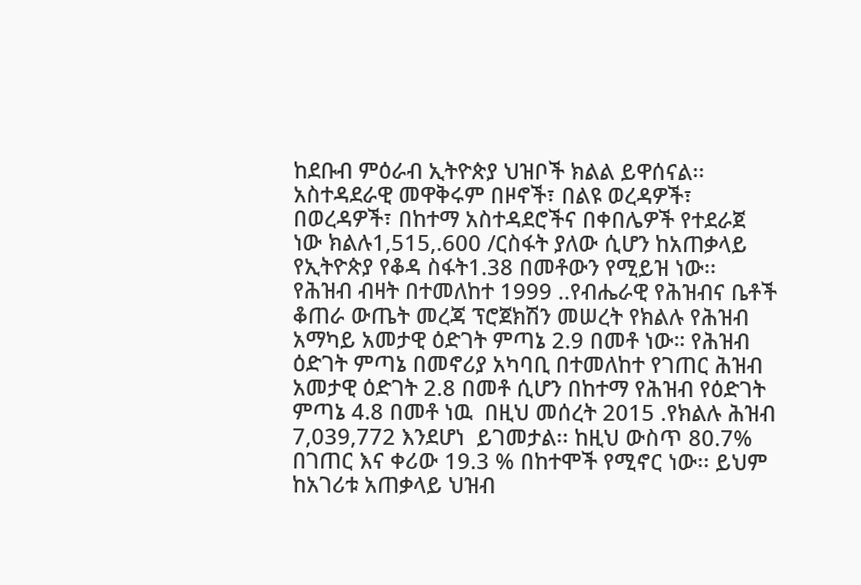ከደቡብ ምዕራብ ኢትዮጵያ ህዝቦች ክልል ይዋሰናል፡፡ አስተዳደራዊ መዋቅሩም በዞኖች፣ በልዩ ወረዳዎች፣ በወረዳዎች፣ በከተማ አስተዳደሮችና በቀበሌዎች የተደራጀ ነው ክልሉ1,515,.600 /ርስፋት ያለው ሲሆን ከአጠቃላይ የኢትዮጵያ የቆዳ ስፋት1.38 በመቶውን የሚይዝ ነው፡፡ የሕዝብ ብዛት በተመለከተ 1999 ..የብሔራዊ የሕዝብና ቤቶች ቆጠራ ውጤት መረጃ ፕሮጀክሽን መሠረት የክልሉ የሕዝብ አማካይ አመታዊ ዕድገት ምጣኔ 2.9 በመቶ ነው። የሕዝብ ዕድገት ምጣኔ በመኖሪያ አካባቢ በተመለከተ የገጠር ሕዝብ አመታዊ ዕድገት 2.8 በመቶ ሲሆን በከተማ የሕዝብ የዕድገት ምጣኔ 4.8 በመቶ ነዉ  በዚህ መሰረት 2015 .የክልሉ ሕዝብ 7,039,772 እንደሆነ  ይገመታል፡፡ ከዚህ ውስጥ 80.7% በገጠር እና ቀሪው 19.3 % በከተሞች የሚኖር ነው፡፡ ይህም ከአገሪቱ አጠቃላይ ህዝብ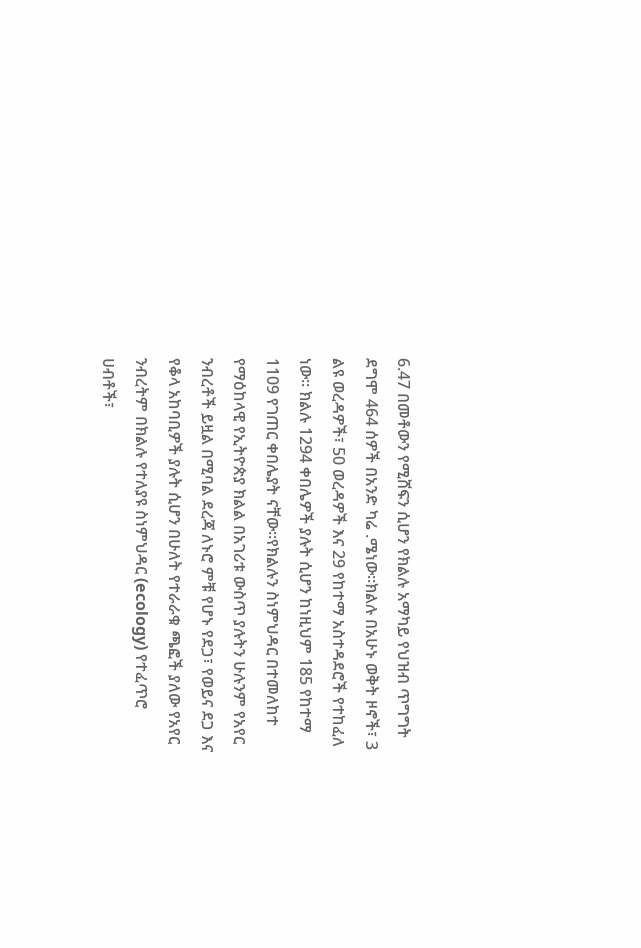6.47 በመቶውን የሚሸፍን ሲሆን የክልሉ አማካይ የህዝብ ጥግግት ደግሞ 464 ሰዎች በአንድ ካሬ .ሜነው።ክልሉ በአሁኑ ወቅት ዞኖች፣ 3 ልዩ ወረዳዎች፣ 50 ወረዳዎች እና 29 የከተማ አስተዳደሮች የተከፈለ ነው። ክልሉ 1294 ቀበሌዎች ያሉት ሲሆን ከነዚህም 185 የከተማ 1109 የገጠር ቀበሌያት ናቸው፡፡የክልሉን ስነምህዳር በተመለከተ የማዕከላዊ የኢትዮጵያ ክልል በአገሪቱ ውስጥ ያሉትን ሁሉንም የአየር ንብረቶች ይዟል በሚባል ደረጃ ለኑሮ ምቹ የሆኑ የደጋ፣ የወይና ደጋ እና የቆላ አከባቢዎች ያሉት ሲሆን በሁለት የተራራቁ ጫፎች ያለው የአየር ንብረትም በክልሉ የተለያዩ ስነምህዳር (ecology) የተፈጥሮ ሀብቶች፣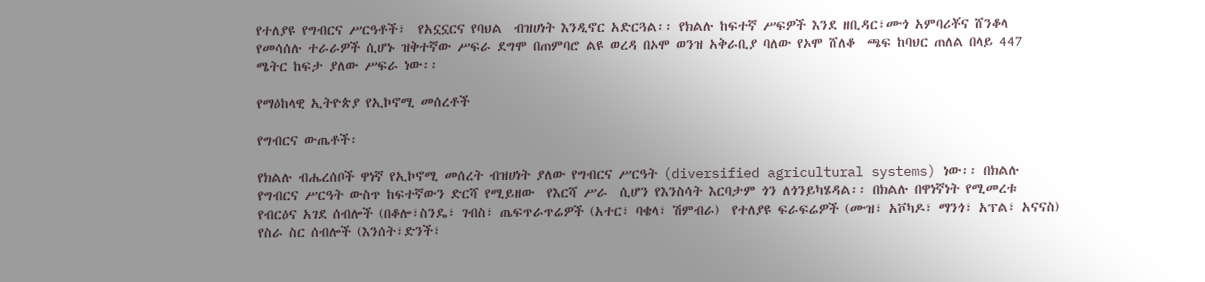የተለያዩ የግብርና ሥርዓቶች፣  የአኗኗርና የባህል  ብዝሀነት እንዲኖር አድርጓል፡፡ የክልሉ ከፍተኛ ሥፍዎች እንደ ዘቢዳር፣ሙጎ አምባሪቾና ሸንቆላ የመሳሰሉ ተራራዎች ሲሆኑ ዝቅተኛው ሥፍራ ደግሞ በጠምባሮ ልዩ ወረዳ በኦሞ ወንዝ አቅራቢያ ባለው የኦሞ ሸለቆ  ጫፍ ከባህር ጠለል በላይ 447 ሜትር ከፍታ ያለው ሥፍራ ነው፡፡

የማዕከላዊ ኢትዮጵያ የኢኮኖሚ መሰረቶች

የግብርና ውጤቶች፡

የክልሉ ብሔረሰቦች ዋነኛ የኢኮኖሚ መሰረት ብዝሀነት ያለው የግብርና ሥርዓት (diversified agricultural systems) ነው፡፡ በክልሉ የግብርና ሥርዓት ውስጥ ከፍተኛውን ድርሻ የሚይዘው  የእርሻ ሥራ  ሲሆን የእንስሳት እርባታም ጎን ለጎንይካሄዳል፡፡ በክልሉ በዋነኛነት የሚመረቱ የብርዕና አገደ ሰብሎች (በቆሎ፣ስንዴ፣ ገብስ፣ ጤፍጥራጥሬዎች (አተር፣ ባቄላ፣ ሽምብራ)  የተለያዩ ፍራፍሬዎች (ሙዝ፣ አቮካዶ፣ ማንጎ፣ አፕል፣ አናናስ) የስራ ስር ሰብሎች (እንሰት፣ድንች፣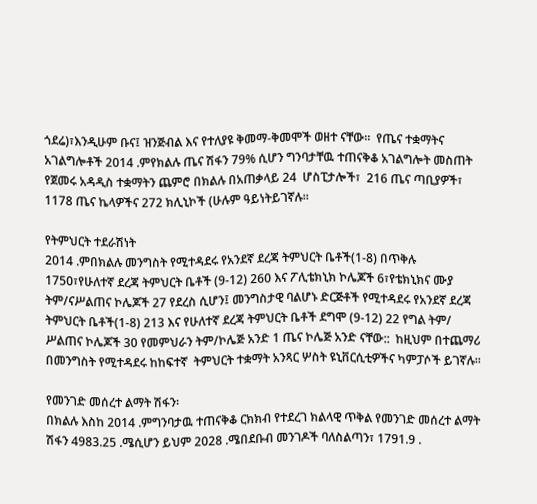ጎደሬ)፣እንዲሁም ቡና፤ ዝንጅብል እና የተለያዩ ቅመማ-ቅመሞች ወዘተ ናቸው፡፡  የጤና ተቋማትና አገልግሎቶች 2014 .ምየክልሉ ጤና ሽፋን 79% ሲሆን ግንባታቸዉ ተጠናቅቆ አገልግሎት መስጠት የጀመሩ አዳዲስ ተቋማትን ጨምሮ በክልሉ በአጠቃላይ 24  ሆስፒታሎች፣  216 ጤና ጣቢያዎች፣ 1178 ጤና ኬላዎችና 272 ክሊኒኮች (ሁሉም ዓይነትይገኛሉ።

የትምህርት ተደራሽነት
2014 .ምበክልሉ መንግስት የሚተዳደሩ የአንደኛ ደረጃ ትምህርት ቤቶች(1-8) በጥቅሉ 1750፣የሁለተኛ ደረጃ ትምህርት ቤቶች (9-12) 260 እና ፖሊቴክኒክ ኮሌጆች 6፣የቴክኒክና ሙያ ትም/ናሥልጠና ኮሌጆች 27 የደረስ ሲሆን፤ መንግስታዊ ባልሆኑ ድርጅቶች የሚተዳደሩ የአንደኛ ደረጃ ትምህርት ቤቶች(1-8) 213 እና የሁለተኛ ደረጃ ትምህርት ቤቶች ደግሞ (9-12) 22 የግል ትም/ ሥልጠና ኮሌጆች 30 የመምህራን ትም/ኮሌጅ አንድ 1 ጤና ኮሌጅ አንድ ናቸው::  ከዚህም በተጨማሪ በመንግስት የሚተዳደሩ ከከፍተኛ  ትምህርት ተቋማት አንጻር ሦስት ዩኒቨርሲቲዎችና ካምፓሶች ይገኛሉ፡፡

የመንገድ መሰረተ ልማት ሽፋን፡
በክልሉ እስከ 2014 .ምግንባታዉ ተጠናቅቆ ርክክብ የተደረገ ክልላዊ ጥቅል የመንገድ መሰረተ ልማት ሽፋን 4983.25 .ሜሲሆን ይህም 2028 .ሜበደቡብ መንገዶች ባለስልጣን፣ 1791.9 .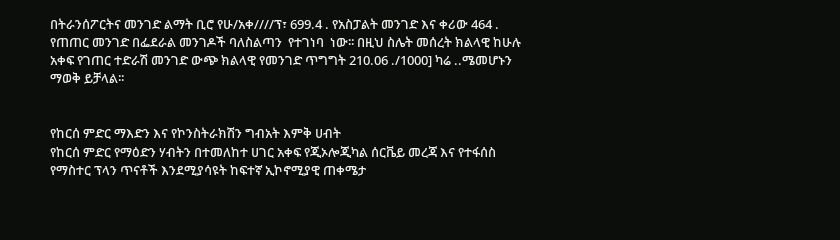በትራንሰፖርትና መንገድ ልማት ቢሮ የሁ/አቀ////ፕ፣ 699.4 . የአስፓልት መንገድ እና ቀሪው 464 . የጠጠር መንገድ በፌደራል መንገዶች ባለስልጣን  የተገነባ  ነው፡፡ በዚህ ስሌት መሰረት ክልላዊ ከሁሉ አቀፍ የገጠር ተድራሽ መንገድ ውጭ ክልላዊ የመንገድ ጥግግት 210.06 ./1000] ካሬ ..ሜመሆኑን ማወቅ ይቻላል፡፡


የከርሰ ምድር ማእድን እና የኮንስትራክሽን ግብአት እምቅ ሀብት
የከርሰ ምድር የማዕድን ሃብትን በተመለከተ ሀገር አቀፍ የጂኦሎጂካል ሰርቬይ መረጃ እና የተፋሰስ የማስተር ፕላን ጥናቶች እንደሚያሳዩት ከፍተኛ ኢኮኖሚያዊ ጠቀሜታ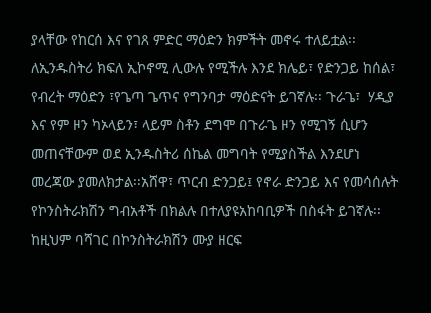ያላቸው የከርሰ እና የገጸ ምድር ማዕድን ክምችት መኖሩ ተለይቷል፡፡ ለኢንዱስትሪ ክፍለ ኢኮኖሚ ሊውሉ የሚችሉ እንደ ክሌይ፣ የድንጋይ ከሰል፣ የብረት ማዕድን ፣የጌጣ ጌጥና የግንባታ ማዕድናት ይገኛሉ፡፡ ጉራጌ፣  ሃዲያ  እና የም ዞን ካኦላይን፣ ላይም ስቶን ደግሞ በጉራጌ ዞን የሚገኝ ሲሆን መጠናቸውም ወደ ኢንዱስትሪ ሰኬል መግባት የሚያስችል እንደሆነ መረጃው ያመለክታል፡፡አሸዋ፣ ጥርብ ድንጋይ፤ የኖራ ድንጋይ እና የመሳሰሉት የኮንስትራክሽን ግብአቶች በክልሉ በተለያዩአከባቢዎች በስፋት ይገኛሉ፡፡ ከዚህም ባሻገር በኮንስትራክሽን ሙያ ዘርፍ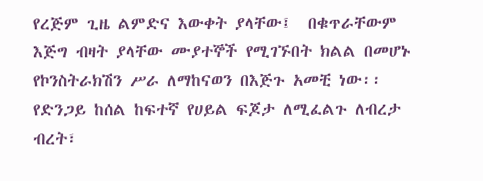የረጅም ጊዜ ልምድና እውቀት ያላቸው፤  በቁጥራቸውም እጅግ ብዛት ያላቸው ሙያተኞች የሚገኙበት ክልል በመሆኑ የኮንስትራክሽን ሥራ ለማከናወን በእጅጉ አመቺ ነው፡፡ የድንጋይ ከሰል ከፍተኛ የሀይል ፍጆታ ለሚፈልጉ ለብረታ  ብረት፣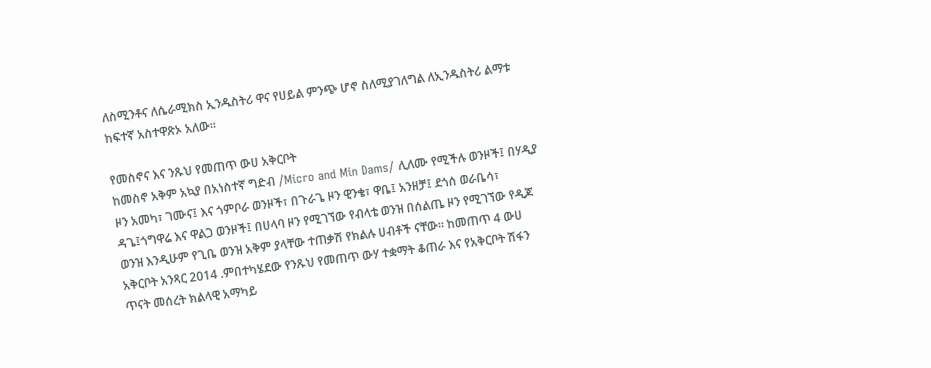ለስሚንቶና ለሴራሚክስ ኢንዱስትሪ ዋና የሀይል ምንጭ ሆኖ ስለሚያገለግል ለኢንዱስትሪ ልማቱ ከፍተኛ አስተዋጽኦ አለው፡፡

የመስኖና እና ንጹህ የመጠጥ ውሀ አቅርቦት
ከመስኖ አቅም አኳያ በአነስተኛ ግድብ /Micro and Min Dams/ ሊለሙ የሚችሉ ወንዞች፤ በሃዲያ ዞን አመካ፣ ገሙና፤ እና ጎምቦራ ወንዞች፣ በጉራጌ ዞን ዊንቄ፣ ዋቤ፤ አንዘቻ፤ ደጎሰ ወራቤሳ፣ ዳጌ፤ጎግዋሬ እና ዋልጋ ወንዞች፤ በሀላባ ዞን የሚገኘው የብላቴ ወንዝ በሰልጤ ዞን የሚገኘው የዲጆ ወንዝ እንዲሁም የጊቤ ወንዝ አቅም ያላቸው ተጠቃሽ የክልሉ ሀብቶች ናቸው፡፡ ከመጠጥ 4 ውሀ አቅርቦት አንጻር 2014 .ምበተካሄደው የንጹህ የመጠጥ ውሃ ተቋማት ቆጠራ እና የአቅርቦት ሽፋን ጥናት መሰረት ክልላዊ አማካይ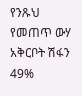የንጹህ የመጠጥ ውሃ አቅርቦት ሽፋን 49%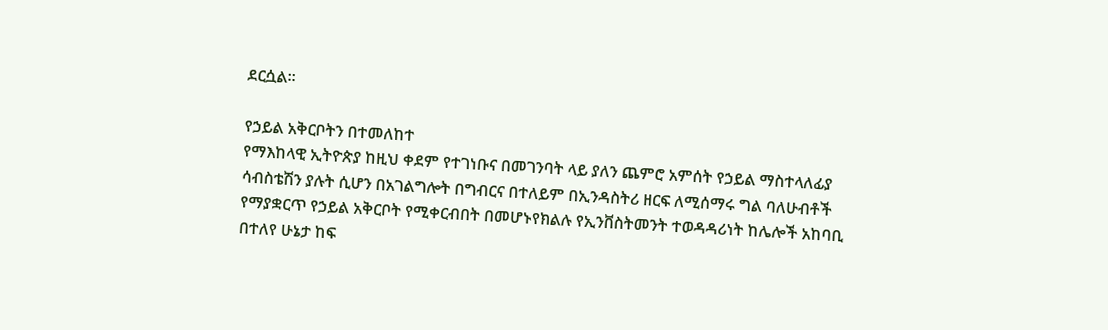ደርሷል፡፡

የኃይል አቅርቦትን በተመለከተ
የማእከላዊ ኢትዮጵያ ከዚህ ቀደም የተገነቡና በመገንባት ላይ ያለን ጨምሮ አምሰት የኃይል ማስተላለፊያ ሳብስቴሽን ያሉት ሲሆን በአገልግሎት በግብርና በተለይም በኢንዳስትሪ ዘርፍ ለሚሰማሩ ግል ባለሁብቶች የማያቋርጥ የኃይል አቅርቦት የሚቀርብበት በመሆኑየክልሉ የኢንቨስትመንት ተወዳዳሪነት ከሌሎች አከባቢ በተለየ ሁኔታ ከፍ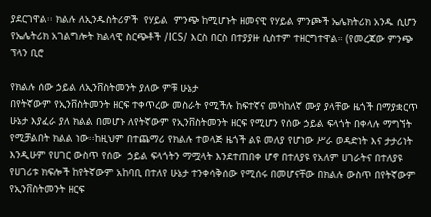ያደርገዋል፡፡ ክልሉ ለኢንዱስትሪዎች  የሃይል  ምንጭ ከሚሆኑት ዘመናዊ የሃይል ምንጮች ኤሌክትሪክ አንዱ ሲሆን የኤሌትሪክ አገልግሎት ክልላዊ ስርጭቶች /ICS/ እርስ በርስ በተያያዙ ሲስተም ተዘርግተዋል። (የመረጃው ምንጭ ፕላን ቢሮ

የክልሉ ሰው ኃይል ለኢንቨስትመንት ያለው ምቹ ሁኔታ
በየትኛውም የኢንቨስትመንት ዘርፍ ተቀጥረው መስራት የሚችሉ ከፍተኛና መካከለኛ ሙያ ያላቸው ዜጎች በማያቋርጥ ሁኔታ እያፈራ ያለ ክልል በመሆኑ ለየትኛውም የኢንቨስትመንት ዘርፍ የሚሆን የሰው ኃይል ፍላጎት በቀላሉ ማግኘት የሚቻልበት ክልል ነው፡፡ከዚህም በተጨማሪ የክልሉ ተወላጅ ዜጎች ልዩ መለያ የሆነው ሥራ ወዳድነት እና ታታሪነት እንዲሁም የሀገር ውስጥ የሰው  ኃይል ፍላጎትን ማሟላት እንደተጠበቀ ሆኖ በተለያዩ የአለም ሀገራትና በተለያዩ የሀገሪቱ ክፍሎች ከየትኛውም አከባቢ በተለየ ሁኔታ ተንቀሳቅሰው የሚሰሩ በመሆናቸው በክልሉ ውስጥ በየትኛውም የኢንቨስትመንት ዘርፍ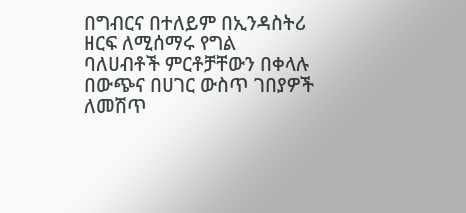በግብርና በተለይም በኢንዳስትሪ ዘርፍ ለሚሰማሩ የግል ባለሀብቶች ምርቶቻቸውን በቀላሉ በውጭና በሀገር ውስጥ ገበያዎች ለመሽጥ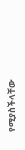የሚያስችላቸው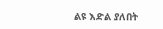ልዩ እድል ያለበት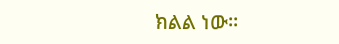ክልል ነው፡፡